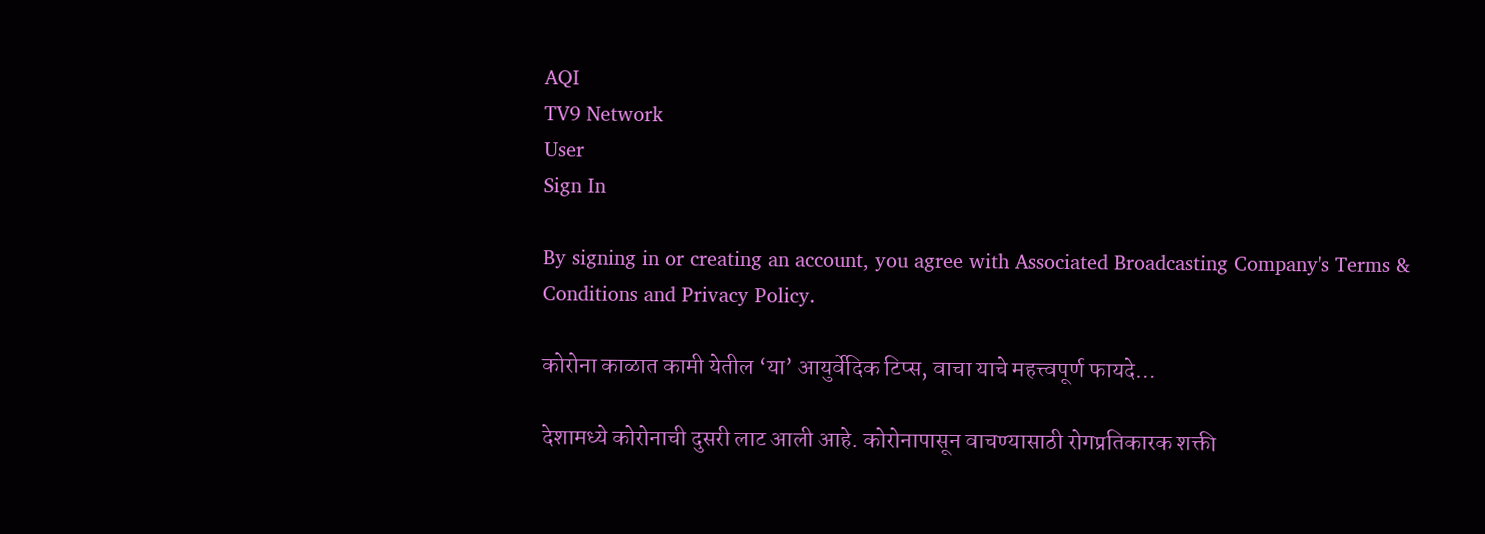AQI
TV9 Network
User
Sign In

By signing in or creating an account, you agree with Associated Broadcasting Company's Terms & Conditions and Privacy Policy.

कोरोना काळात कामी येतील ‘या’ आयुर्वेदिक टिप्स, वाचा याचे महत्त्वपूर्ण फायदे…

देशामध्ये कोरोनाची दुसरी लाट आली आहे. कोरोनापासून वाचण्यासाठी रोगप्रतिकारक शक्ती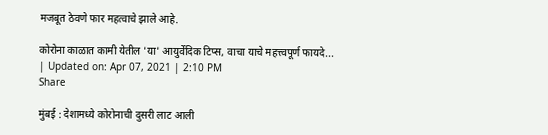मजबूत ठेवणे फार महत्वाचे झाले आहे.

कोरोना काळात कामी येतील 'या' आयुर्वेदिक टिप्स, वाचा याचे महत्त्वपूर्ण फायदे...
| Updated on: Apr 07, 2021 | 2:10 PM
Share

मुंबई : देशामध्ये कोरोनाची दुसरी लाट आली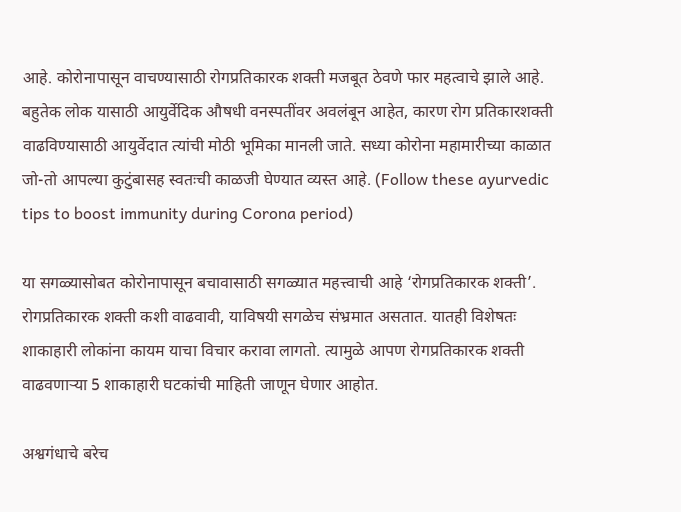आहे. कोरोनापासून वाचण्यासाठी रोगप्रतिकारक शक्ती मजबूत ठेवणे फार महत्वाचे झाले आहे. बहुतेक लोक यासाठी आयुर्वेदिक औषधी वनस्पतींवर अवलंबून आहेत, कारण रोग प्रतिकारशक्ती वाढविण्यासाठी आयुर्वेदात त्यांची मोठी भूमिका मानली जाते. सध्या कोरोना महामारीच्या काळात जो-तो आपल्या कुटुंबासह स्वतःची काळजी घेण्यात व्यस्त आहे. (Follow these ayurvedic tips to boost immunity during Corona period)

या सगळ्यासोबत कोरोनापासून बचावासाठी सगळ्यात महत्त्वाची आहे ‘रोगप्रतिकारक शक्ती’. रोगप्रतिकारक शक्ती कशी वाढवावी, याविषयी सगळेच संभ्रमात असतात. यातही विशेषतः शाकाहारी लोकांना कायम याचा विचार करावा लागतो. त्यामुळे आपण रोगप्रतिकारक शक्ती वाढवणाऱ्या 5 शाकाहारी घटकांची माहिती जाणून घेणार आहोत.

अश्वगंधाचे बरेच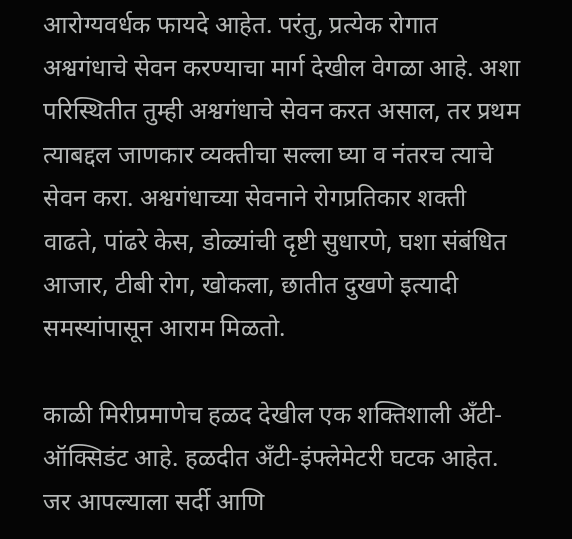आरोग्यवर्धक फायदे आहेत. परंतु, प्रत्येक रोगात अश्वगंधाचे सेवन करण्याचा मार्ग देखील वेगळा आहे. अशा परिस्थितीत तुम्ही अश्वगंधाचे सेवन करत असाल, तर प्रथम त्याबद्दल जाणकार व्यक्तीचा सल्ला घ्या व नंतरच त्याचे सेवन करा. अश्वगंधाच्या सेवनाने रोगप्रतिकार शक्ती वाढते, पांढरे केस, डोळ्यांची दृष्टी सुधारणे, घशा संबंधित आजार, टीबी रोग, खोकला, छातीत दुखणे इत्यादी समस्यांपासून आराम मिळतो.

काळी मिरीप्रमाणेच हळद देखील एक शक्तिशाली अँटी-ऑक्सिडंट आहे. हळदीत अँटी-इंफ्लेमेटरी घटक आहेत. जर आपल्याला सर्दी आणि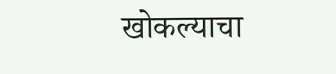खोकल्याचा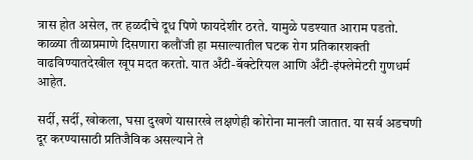त्रास होत असेल, तर हळदीचे दूध पिणे फायदेशीर ठरते. यामुळे पडश्यात आराम पडतो. काळ्या तीळाप्रमाणे दिसणारा कलौंजी हा मसाल्यातील घटक रोग प्रतिकारशक्ती वाढविण्यातदेखील खूप मदत करतो. यात अँटी-बॅक्टेरियल आणि अँटी-इंफ्लेमेटरी गुणधर्म आहेत.

सर्दी, सर्दी, खोकला, घसा दुखणे यासारखे लक्षणेही कोरोना मानली जातात. या सर्व अडचणी दूर करण्यासाठी प्रतिजैविक असल्याने ते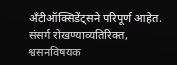अँटीऑक्सिडेंट्सने परिपूर्ण आहेत. संसर्ग रोखण्याव्यतिरिक्त, श्वसनविषयक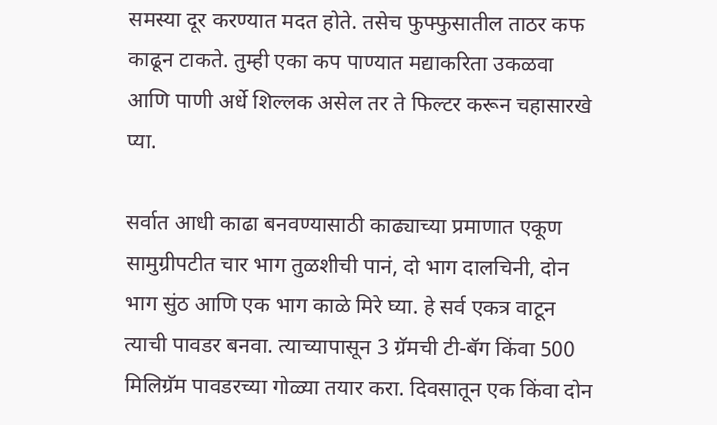समस्या दूर करण्यात मदत होते. तसेच फुफ्फुसातील ताठर कफ काढून टाकते. तुम्ही एका कप पाण्यात मद्याकरिता उकळवा आणि पाणी अर्धे शिल्लक असेल तर ते फिल्टर करून चहासारखे प्या.

सर्वात आधी काढा बनवण्यासाठी काढ्याच्या प्रमाणात एकूण सामुग्रीपटीत चार भाग तुळशीची पानं, दो भाग दालचिनी, दोन भाग सुंठ आणि एक भाग काळे मिरे घ्या. हे सर्व एकत्र वाटून त्याची पावडर बनवा. त्याच्यापासून 3 ग्रॅमची टी-बॅग किंवा 500 मिलिग्रॅम पावडरच्या गोळ्या तयार करा. दिवसातून एक किंवा दोन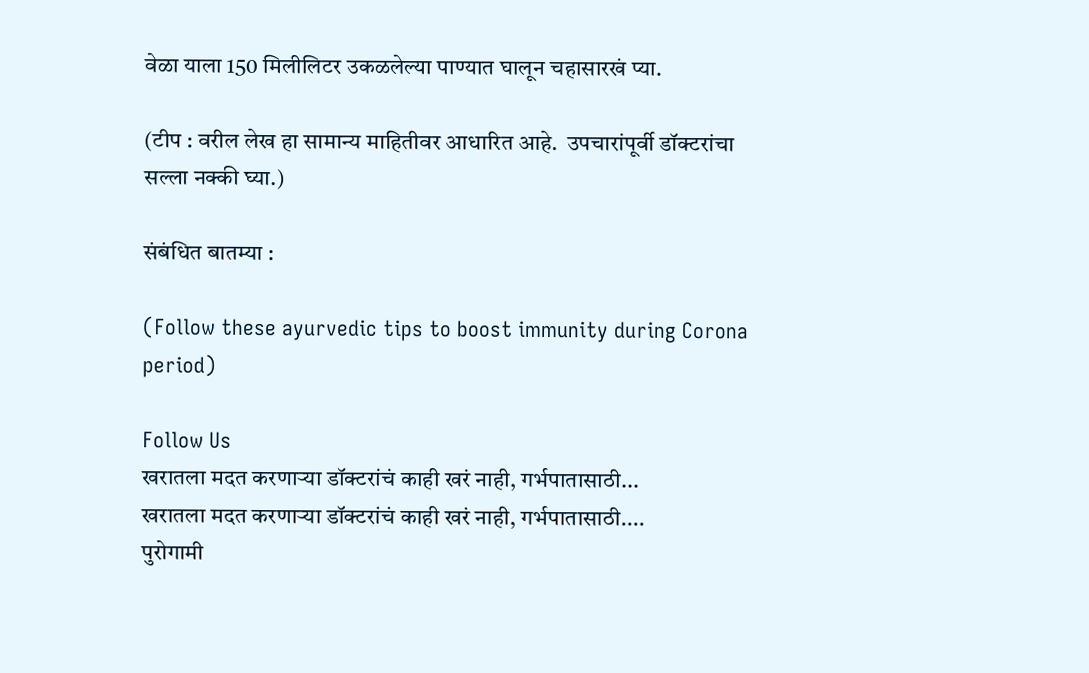वेळा याला 150 मिलीलिटर उकळलेल्या पाण्यात घालून चहासारखं प्या.

(टीप : वरील लेख हा सामान्य माहितीवर आधारित आहे.  उपचारांपूर्वी डॉक्टरांचा सल्ला नक्की घ्या.)

संबंधित बातम्या :

(Follow these ayurvedic tips to boost immunity during Corona period)

Follow Us
खरातला मदत करणाऱ्या डॉक्टरांचं काही खरं नाही, गर्भपातासाठी...
खरातला मदत करणाऱ्या डॉक्टरांचं काही खरं नाही, गर्भपातासाठी....
पुरोगामी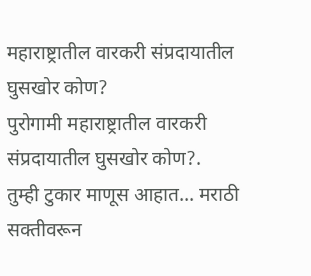महाराष्ट्रातील वारकरी संप्रदायातील घुसखोर कोण?
पुरोगामी महाराष्ट्रातील वारकरी संप्रदायातील घुसखोर कोण?.
तुम्ही टुकार माणूस आहात... मराठी सक्तीवरून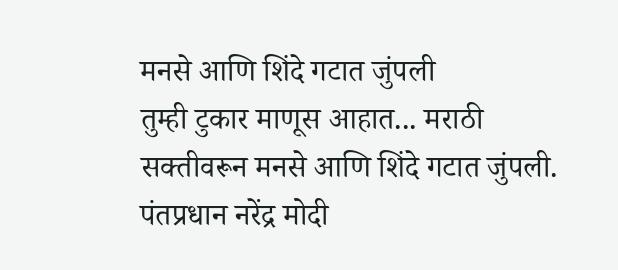मनसे आणि शिंदे गटात जुंपली
तुम्ही टुकार माणूस आहात... मराठी सक्तीवरून मनसे आणि शिंदे गटात जुंपली.
पंतप्रधान नरेंद्र मोदी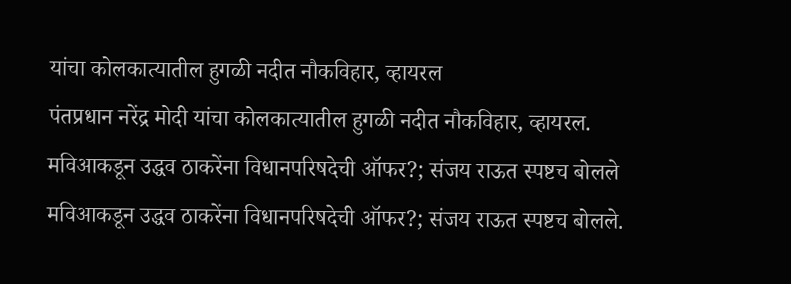यांचा कोलकात्यातील हुगळी नदीत नौकविहार, व्हायरल
पंतप्रधान नरेंद्र मोदी यांचा कोलकात्यातील हुगळी नदीत नौकविहार, व्हायरल.
मविआकडून उद्धव ठाकरेंना विधानपरिषदेची ऑफर?; संजय राऊत स्पष्टच बोलले
मविआकडून उद्धव ठाकरेंना विधानपरिषदेची ऑफर?; संजय राऊत स्पष्टच बोलले.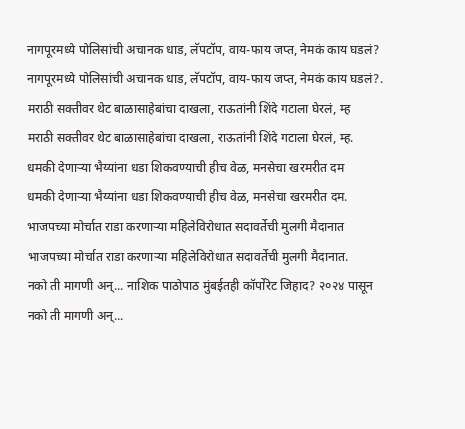नागपूरमध्ये पोलिसांची अचानक धाड, लॅपटॉप, वाय-फाय जप्त, नेमकं काय घडलं?
नागपूरमध्ये पोलिसांची अचानक धाड, लॅपटॉप, वाय-फाय जप्त, नेमकं काय घडलं?.
मराठी सक्तीवर थेट बाळासाहेबांचा दाखला, राऊतांनी शिंदे गटाला घेरलं, म्ह
मराठी सक्तीवर थेट बाळासाहेबांचा दाखला, राऊतांनी शिंदे गटाला घेरलं, म्ह.
धमकी देणाऱ्या भैय्यांना धडा शिकवण्याची हीच वेळ, मनसेचा खरमरीत दम
धमकी देणाऱ्या भैय्यांना धडा शिकवण्याची हीच वेळ, मनसेचा खरमरीत दम.
भाजपच्या मोर्चात राडा करणाऱ्या महिलेविरोधात सदावर्तेची मुलगी मैदानात
भाजपच्या मोर्चात राडा करणाऱ्या महिलेविरोधात सदावर्तेची मुलगी मैदानात.
नको ती मागणी अन्... नाशिक पाठोपाठ मुंबईतही कॉर्पोरेट जिहाद? २०२४ पासून
नको ती मागणी अन्...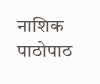नाशिक पाठोपाठ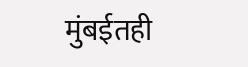मुंबईतही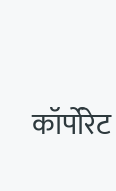कॉर्पोरेट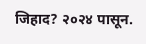जिहाद? २०२४ पासून.